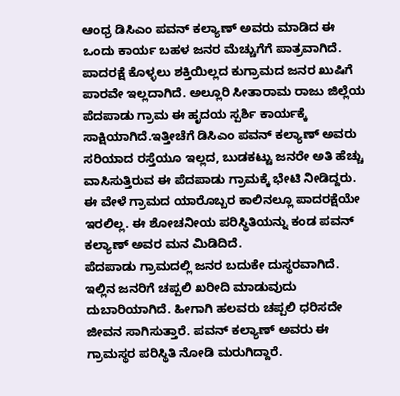ಆಂಧ್ರ ಡಿಸಿಎಂ ಪವನ್ ಕಲ್ಯಾಣ್ ಅವರು ಮಾಡಿದ ಈ ಒಂದು ಕಾರ್ಯ ಬಹಳ ಜನರ ಮೆಚ್ಚುಗೆಗೆ ಪಾತ್ರವಾಗಿದೆ. ಪಾದರಕ್ಷೆ ಕೊಳ್ಳಲು ಶಕ್ತಿಯಿಲ್ಲದ ಕುಗ್ರಾಮದ ಜನರ ಖುಷಿಗೆ ಪಾರವೇ ಇಲ್ಲದಾಗಿದೆ. ಅಲ್ಲೂರಿ ಸೀತಾರಾಮ ರಾಜು ಜಿಲ್ಲೆಯ ಪೆದಪಾಡು ಗ್ರಾಮ ಈ ಹೃದಯ ಸ್ಪರ್ಶಿ ಕಾರ್ಯಕ್ಕೆ ಸಾಕ್ಷಿಯಾಗಿದೆ.ಇತ್ತೀಚೆಗೆ ಡಿಸಿಎಂ ಪವನ್ ಕಲ್ಯಾಣ್ ಅವರು ಸರಿಯಾದ ರಸ್ತೆಯೂ ಇಲ್ಲದ, ಬುಡಕಟ್ಟು ಜನರೇ ಅತಿ ಹೆಚ್ಚು ವಾಸಿಸುತ್ತಿರುವ ಈ ಪೆದಪಾಡು ಗ್ರಾಮಕ್ಕೆ ಭೇಟಿ ನೀಡಿದ್ದರು. ಈ ವೇಳೆ ಗ್ರಾಮದ ಯಾರೊಬ್ಬರ ಕಾಲಿನಲ್ಲೂ ಪಾದರಕ್ಷೆಯೇ ಇರಲಿಲ್ಲ. ಈ ಶೋಚನೀಯ ಪರಿಸ್ಥಿತಿಯನ್ನು ಕಂಡ ಪವನ್ ಕಲ್ಯಾಣ್ ಅವರ ಮನ ಮಿಡಿದಿದೆ.
ಪೆದಪಾಡು ಗ್ರಾಮದಲ್ಲಿ ಜನರ ಬದುಕೇ ದುಸ್ಥರವಾಗಿದೆ. ಇಲ್ಲಿನ ಜನರಿಗೆ ಚಪ್ಪಲಿ ಖರೀದಿ ಮಾಡುವುದು ದುಬಾರಿಯಾಗಿದೆ. ಹೀಗಾಗಿ ಹಲವರು ಚಪ್ಪಲಿ ಧರಿಸದೇ ಜೀವನ ಸಾಗಿಸುತ್ತಾರೆ. ಪವನ್ ಕಲ್ಯಾಣ್ ಅವರು ಈ ಗ್ರಾಮಸ್ಥರ ಪರಿಸ್ಥಿತಿ ನೋಡಿ ಮರುಗಿದ್ದಾರೆ.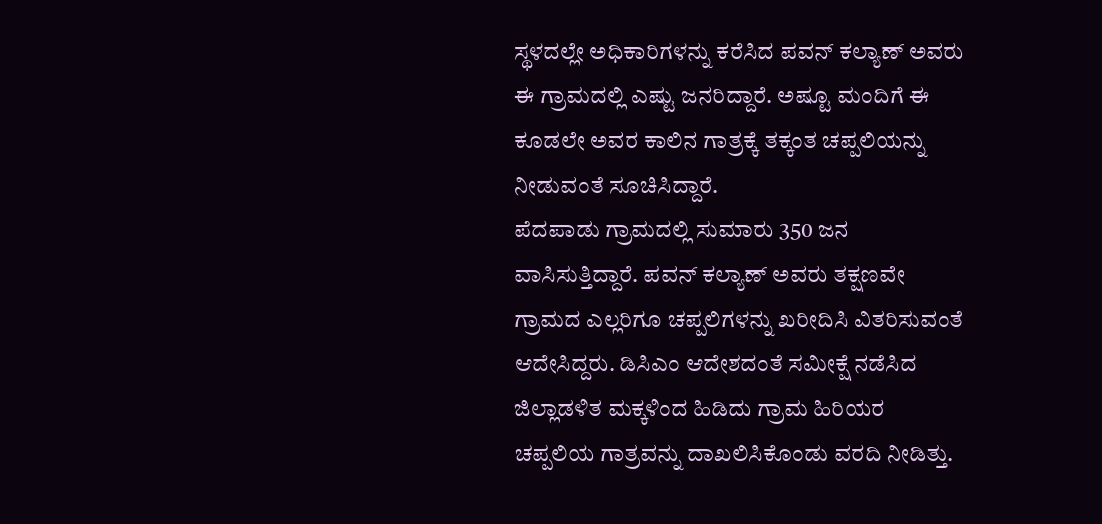ಸ್ಥಳದಲ್ಲೇ ಅಧಿಕಾರಿಗಳನ್ನು ಕರೆಸಿದ ಪವನ್ ಕಲ್ಯಾಣ್ ಅವರು ಈ ಗ್ರಾಮದಲ್ಲಿ ಎಷ್ಟು ಜನರಿದ್ದಾರೆ. ಅಷ್ಟೂ ಮಂದಿಗೆ ಈ ಕೂಡಲೇ ಅವರ ಕಾಲಿನ ಗಾತ್ರಕ್ಕೆ ತಕ್ಕಂತ ಚಪ್ಪಲಿಯನ್ನು ನೀಡುವಂತೆ ಸೂಚಿಸಿದ್ದಾರೆ.
ಪೆದಪಾಡು ಗ್ರಾಮದಲ್ಲಿ ಸುಮಾರು 350 ಜನ ವಾಸಿಸುತ್ತಿದ್ದಾರೆ. ಪವನ್ ಕಲ್ಯಾಣ್ ಅವರು ತಕ್ಷಣವೇ ಗ್ರಾಮದ ಎಲ್ಲರಿಗೂ ಚಪ್ಪಲಿಗಳನ್ನು ಖರೀದಿಸಿ ವಿತರಿಸುವಂತೆ ಆದೇಸಿದ್ದರು. ಡಿಸಿಎಂ ಆದೇಶದಂತೆ ಸಮೀಕ್ಷೆ ನಡೆಸಿದ ಜಿಲ್ಲಾಡಳಿತ ಮಕ್ಕಳಿಂದ ಹಿಡಿದು ಗ್ರಾಮ ಹಿರಿಯರ ಚಪ್ಪಲಿಯ ಗಾತ್ರವನ್ನು ದಾಖಲಿಸಿಕೊಂಡು ವರದಿ ನೀಡಿತ್ತು.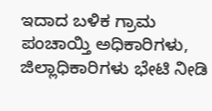ಇದಾದ ಬಳಿಕ ಗ್ರಾಮ ಪಂಚಾಯ್ತಿ ಅಧಿಕಾರಿಗಳು, ಜಿಲ್ಲಾಧಿಕಾರಿಗಳು ಭೇಟಿ ನೀಡಿ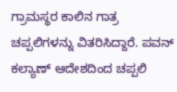ಗ್ರಾಮಸ್ಥರ ಕಾಲಿನ ಗಾತ್ರ ಚಪ್ಪಲಿಗಳನ್ನು ವಿತರಿಸಿದ್ದಾರೆ. ಪವನ್ ಕಲ್ಯಾಣ್ ಆದೇಶದಿಂದ ಚಪ್ಪಲಿ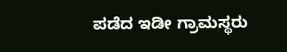ಪಡೆದ ಇಡೀ ಗ್ರಾಮಸ್ಥರು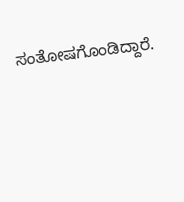ಸಂತೋಷಗೊಂಡಿದ್ದಾರೆ.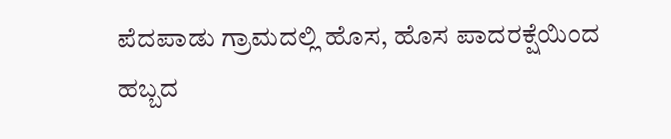ಪೆದಪಾಡು ಗ್ರಾಮದಲ್ಲಿ ಹೊಸ, ಹೊಸ ಪಾದರಕ್ಷೆಯಿಂದ ಹಬ್ಬದ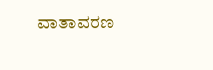ವಾತಾವರಣ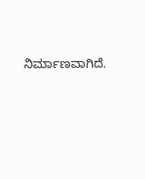ನಿರ್ಮಾಣವಾಗಿದೆ.